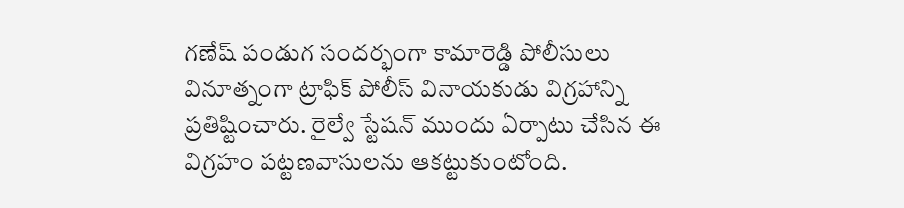గణేష్ పండుగ సందర్భంగా కామారెడ్డి పోలీసులు వినూత్నంగా ట్రాఫిక్ పోలీస్ వినాయకుడు విగ్రహాన్ని ప్రతిష్టించారు. రైల్వే స్టేషన్ ముందు ఏర్పాటు చేసిన ఈ విగ్రహం పట్టణవాసులను ఆకట్టుకుంటోంది.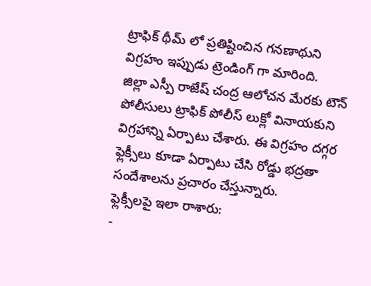ట్రాఫిక్ థీమ్ లో ప్రతిష్టించిన గనణాథుని విగ్రహం ఇప్పుడు ట్రెండింగ్ గా మారింది.
జిల్లా ఎస్పీ రాజేష్ చంద్ర ఆలోచన మేరకు టౌన్ పోలీసులు ట్రాఫిక్ పోలీస్ లుక్లో వినాయకుని విగ్రహాన్ని ఏర్పాటు చేశారు. ఈ విగ్రహం దగ్గర ఫ్లెక్సీలు కూడా ఏర్పాటు చేసి రోడ్డు భద్రతా సందేశాలను ప్రచారం చేస్తున్నారు.
ఫ్లెక్సీలపై ఇలా రాశారు:
-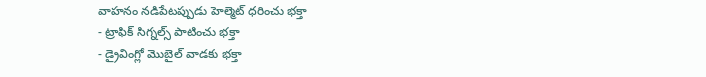వాహనం నడిపేటప్పుడు హెల్మెట్ ధరించు భక్తా
- ట్రాఫిక్ సిగ్నల్స్ పాటించు భక్తా
- డ్రైవింగ్లో మొబైల్ వాడకు భక్తా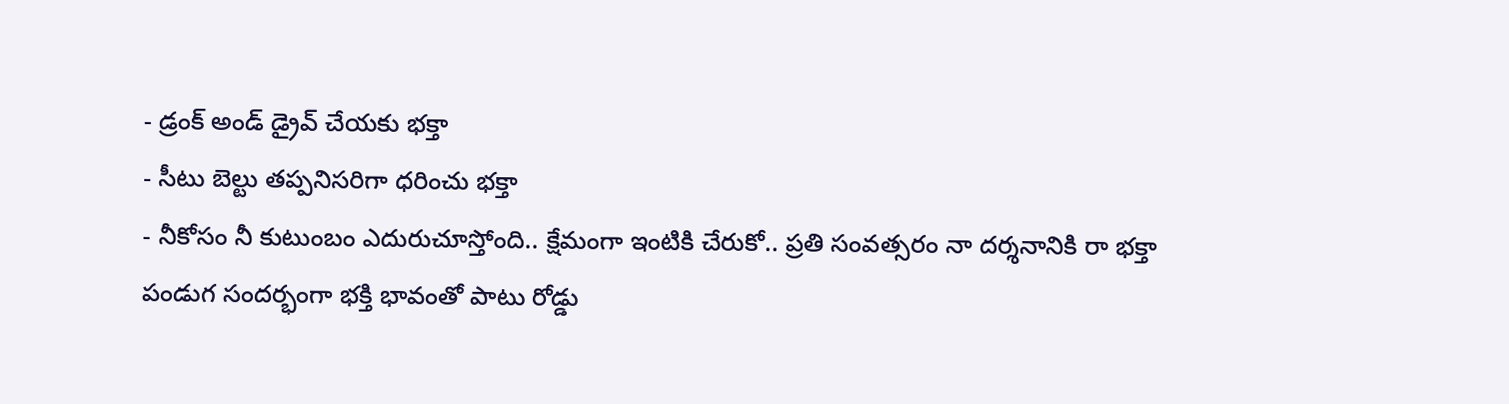- డ్రంక్ అండ్ డ్రైవ్ చేయకు భక్తా
- సీటు బెల్టు తప్పనిసరిగా ధరించు భక్తా
- నీకోసం నీ కుటుంబం ఎదురుచూస్తోంది.. క్షేమంగా ఇంటికి చేరుకో.. ప్రతి సంవత్సరం నా దర్శనానికి రా భక్తా
పండుగ సందర్భంగా భక్తి భావంతో పాటు రోడ్డు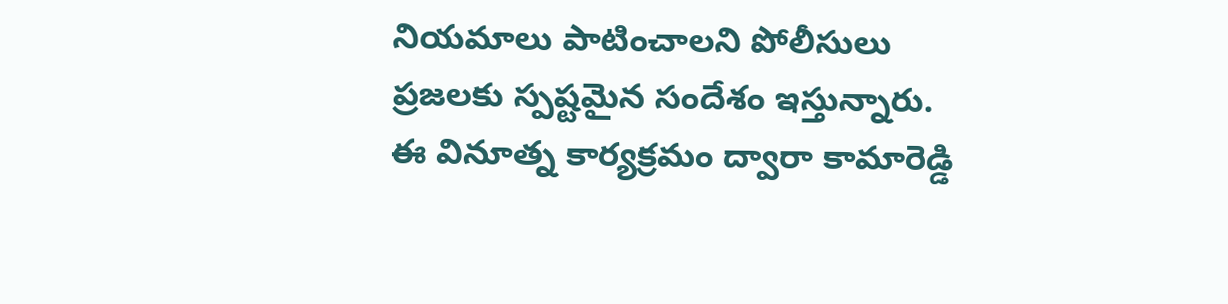నియమాలు పాటించాలని పోలీసులు ప్రజలకు స్పష్టమైన సందేశం ఇస్తున్నారు. ఈ వినూత్న కార్యక్రమం ద్వారా కామారెడ్డి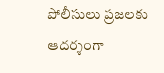పోలీసులు ప్రజలకు ఆదర్శంగా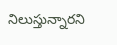నిలుస్తున్నారని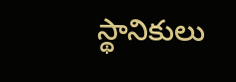స్థానికులు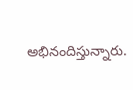అభినందిస్తున్నారు.